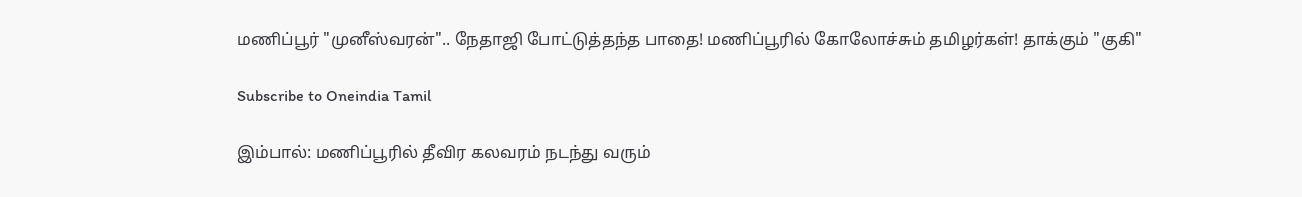மணிப்பூர் "முனீஸ்வரன்".. நேதாஜி போட்டுத்தந்த பாதை! மணிப்பூரில் கோலோச்சும் தமிழர்கள்! தாக்கும் "குகி"

Subscribe to Oneindia Tamil

இம்பால்: மணிப்பூரில் தீவிர கலவரம் நடந்து வரும்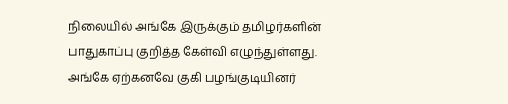நிலையில் அங்கே இருக்கும் தமிழர்களின் பாதுகாப்பு குறித்த கேள்வி எழுந்துள்ளது. அங்கே ஏற்கனவே குகி பழங்குடியினர்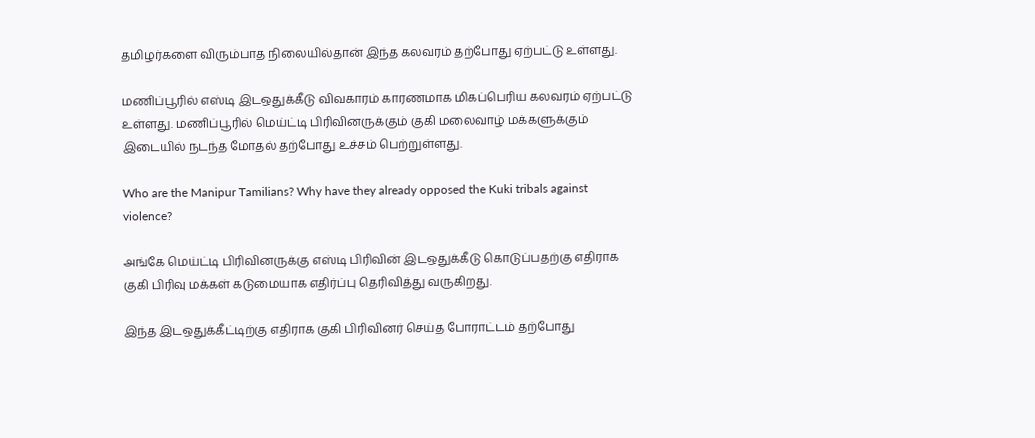தமிழர்களை விரும்பாத நிலையில்தான் இந்த கலவரம் தற்போது ஏற்பட்டு உள்ளது.

மணிப்பூரில் எஸ்டி இடஒதுக்கீடு விவகாரம் காரணமாக மிகப்பெரிய கலவரம் ஏற்பட்டு உள்ளது. மணிப்பூரில் மெய்ட்டி பிரிவினருக்கும் குகி மலைவாழ் மக்களுக்கும் இடையில் நடந்த மோதல் தற்போது உச்சம் பெற்றுள்ளது.

Who are the Manipur Tamilians? Why have they already opposed the Kuki tribals against violence?

அங்கே மெய்ட்டி பிரிவினருக்கு எஸ்டி பிரிவின் இடஒதுக்கீடு கொடுப்பதற்கு எதிராக குகி பிரிவு மக்கள் கடுமையாக எதிர்ப்பு தெரிவித்து வருகிறது.

இந்த இடஒதுக்கீட்டிற்கு எதிராக குகி பிரிவினர் செய்த போராட்டம் தற்போது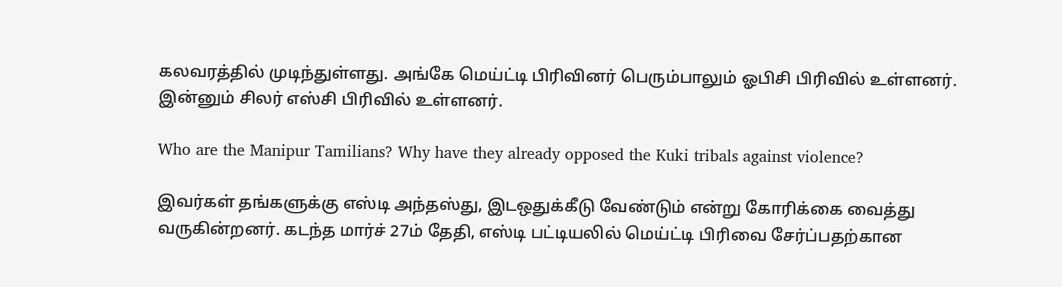கலவரத்தில் முடிந்துள்ளது. அங்கே மெய்ட்டி பிரிவினர் பெரும்பாலும் ஓபிசி பிரிவில் உள்ளனர். இன்னும் சிலர் எஸ்சி பிரிவில் உள்ளனர்.

Who are the Manipur Tamilians? Why have they already opposed the Kuki tribals against violence?

இவர்கள் தங்களுக்கு எஸ்டி அந்தஸ்து, இடஒதுக்கீடு வேண்டும் என்று கோரிக்கை வைத்து வருகின்றனர். கடந்த மார்ச் 27ம் தேதி, எஸ்டி பட்டியலில் மெய்ட்டி பிரிவை சேர்ப்பதற்கான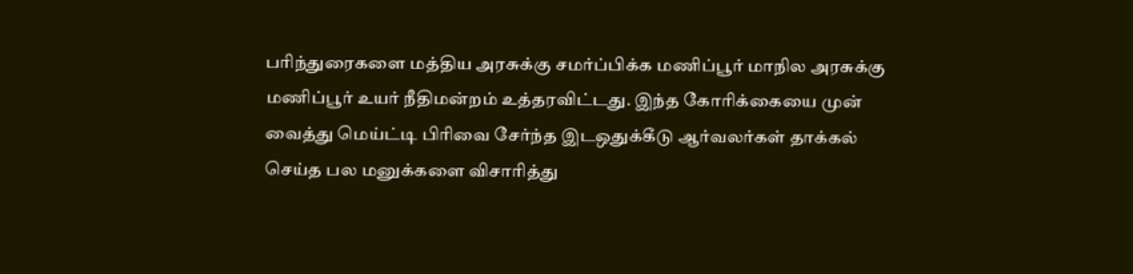பரிந்துரைகளை மத்திய அரசுக்கு சமர்ப்பிக்க மணிப்பூர் மாநில அரசுக்கு மணிப்பூர் உயர் நீதிமன்றம் உத்தரவிட்டது. இந்த கோரிக்கையை முன் வைத்து மெய்ட்டி பிரிவை சேர்ந்த இடஒதுக்கீடு ஆர்வலர்கள் தாக்கல் செய்த பல மனுக்களை விசாரித்து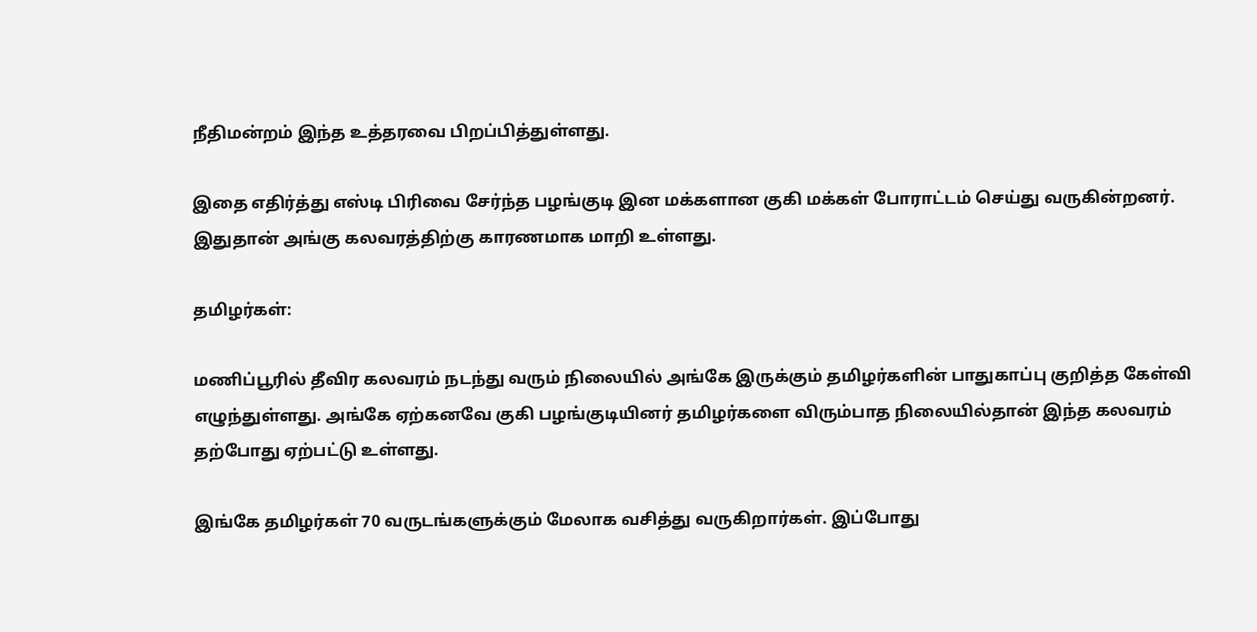நீதிமன்றம் இந்த உத்தரவை பிறப்பித்துள்ளது.

இதை எதிர்த்து எஸ்டி பிரிவை சேர்ந்த பழங்குடி இன மக்களான குகி மக்கள் போராட்டம் செய்து வருகின்றனர். இதுதான் அங்கு கலவரத்திற்கு காரணமாக மாறி உள்ளது.

தமிழர்கள்:

மணிப்பூரில் தீவிர கலவரம் நடந்து வரும் நிலையில் அங்கே இருக்கும் தமிழர்களின் பாதுகாப்பு குறித்த கேள்வி எழுந்துள்ளது. அங்கே ஏற்கனவே குகி பழங்குடியினர் தமிழர்களை விரும்பாத நிலையில்தான் இந்த கலவரம் தற்போது ஏற்பட்டு உள்ளது.

இங்கே தமிழர்கள் 70 வருடங்களுக்கும் மேலாக வசித்து வருகிறார்கள். இப்போது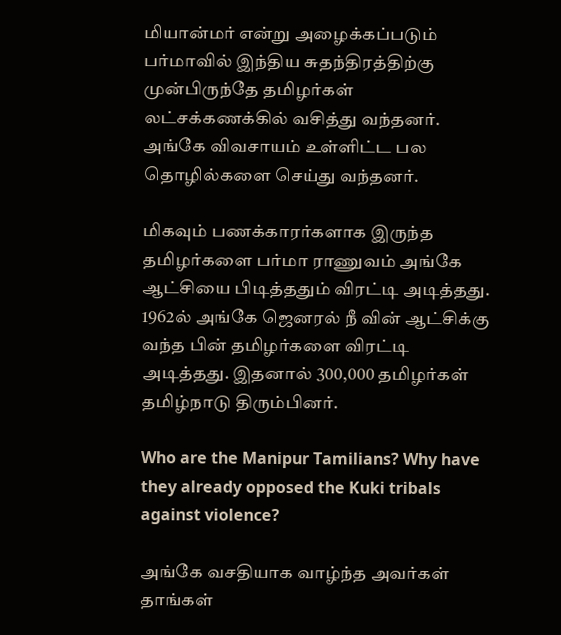மியான்மர் என்று அழைக்கப்படும் பர்மாவில் இந்திய சுதந்திரத்திற்கு முன்பிருந்தே தமிழர்கள் லட்சக்கணக்கில் வசித்து வந்தனர். அங்கே விவசாயம் உள்ளிட்ட பல தொழில்களை செய்து வந்தனர்.

மிகவும் பணக்காரர்களாக இருந்த தமிழர்களை பர்மா ராணுவம் அங்கே ஆட்சியை பிடித்ததும் விரட்டி அடித்தது. 1962ல் அங்கே ஜெனரல் நீ வின் ஆட்சிக்கு வந்த பின் தமிழர்களை விரட்டி அடித்தது. இதனால் 300,000 தமிழர்கள் தமிழ்நாடு திரும்பினர்.

Who are the Manipur Tamilians? Why have they already opposed the Kuki tribals against violence?

அங்கே வசதியாக வாழ்ந்த அவர்கள் தாங்கள்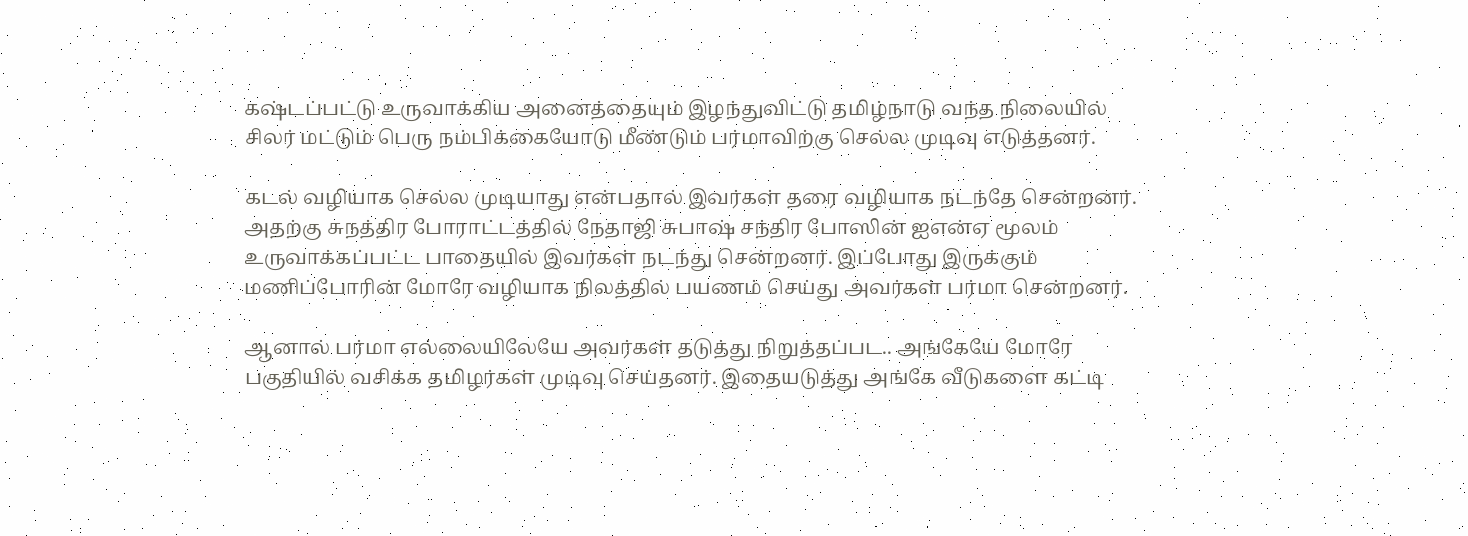கஷ்டப்பட்டு உருவாக்கிய அனைத்தையும் இழந்துவிட்டு தமிழ்நாடு வந்த நிலையில் சிலர் மட்டும் பெரு நம்பிக்கையோடு மீண்டும் பர்மாவிற்கு செல்ல முடிவு எடுத்தனர்.

கடல் வழியாக செல்ல முடியாது என்பதால் இவர்கள் தரை வழியாக நடந்தே சென்றனர். அதற்கு சுநத்திர போராட்டத்தில் நேதாஜி சுபாஷ் சந்திர போஸின் ஐஎன்ஏ மூலம் உருவாக்கப்பட்ட பாதையில் இவர்கள் நடந்து சென்றனர். இப்போது இருக்கும் மணிப்போரின் மோரே வழியாக நிலத்தில் பயணம் செய்து அவர்கள் பர்மா சென்றனர்.

ஆனால் பர்மா எல்லையிலேயே அவர்கள் தடுத்து நிறுத்தப்பட.. அங்கேயே மோரே பகுதியில் வசிக்க தமிழர்கள் முடிவு செய்தனர். இதையடுத்து அங்கே வீடுகளை கட்டி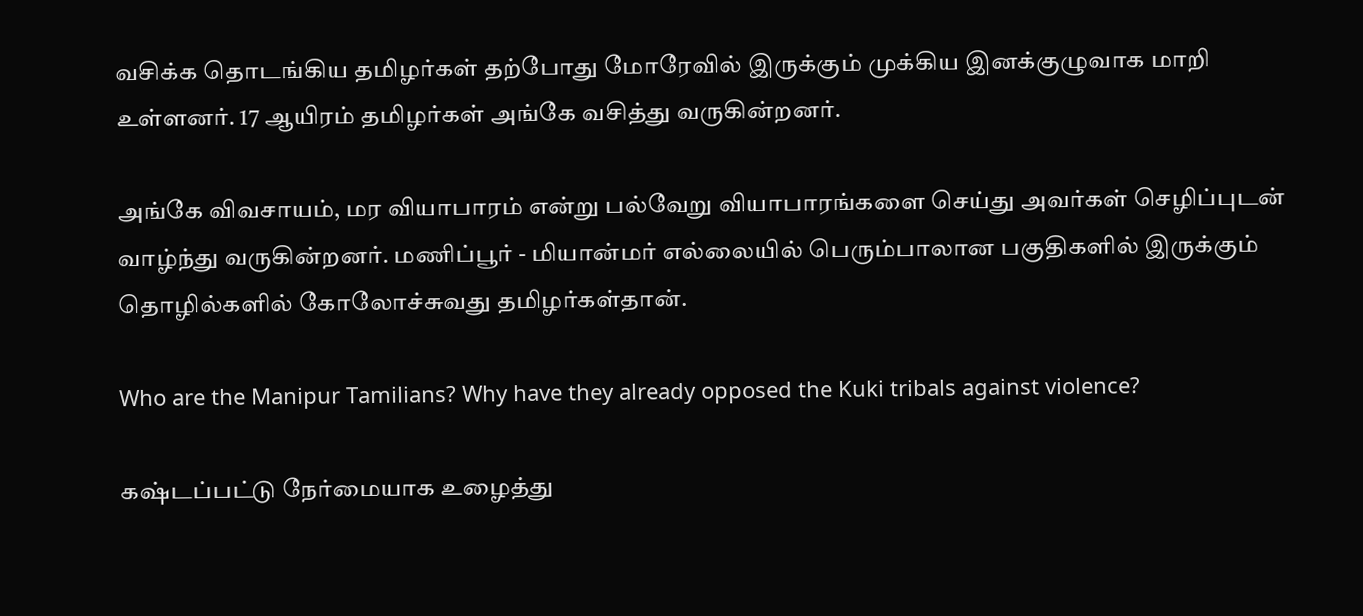வசிக்க தொடங்கிய தமிழர்கள் தற்போது மோரேவில் இருக்கும் முக்கிய இனக்குழுவாக மாறி உள்ளனர். 17 ஆயிரம் தமிழர்கள் அங்கே வசித்து வருகின்றனர்.

அங்கே விவசாயம், மர வியாபாரம் என்று பல்வேறு வியாபாரங்களை செய்து அவர்கள் செழிப்புடன் வாழ்ந்து வருகின்றனர். மணிப்பூர் - மியான்மர் எல்லையில் பெரும்பாலான பகுதிகளில் இருக்கும் தொழில்களில் கோலோச்சுவது தமிழர்கள்தான்.

Who are the Manipur Tamilians? Why have they already opposed the Kuki tribals against violence?

கஷ்டப்பட்டு நேர்மையாக உழைத்து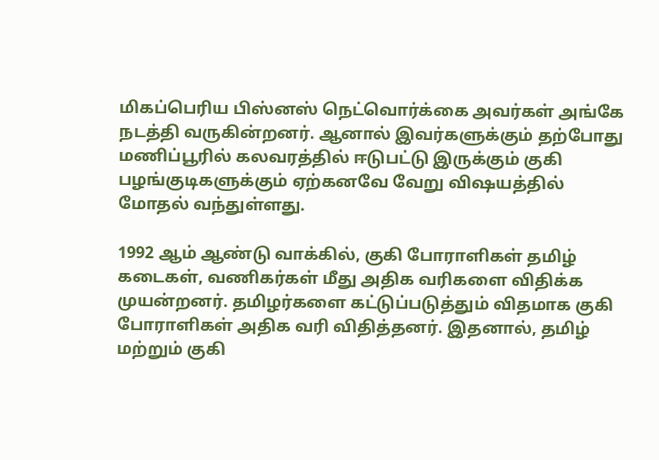மிகப்பெரிய பிஸ்னஸ் நெட்வொர்க்கை அவர்கள் அங்கே நடத்தி வருகின்றனர். ஆனால் இவர்களுக்கும் தற்போது மணிப்பூரில் கலவரத்தில் ஈடுபட்டு இருக்கும் குகி பழங்குடிகளுக்கும் ஏற்கனவே வேறு விஷயத்தில் மோதல் வந்துள்ளது.

1992 ஆம் ஆண்டு வாக்கில், குகி போராளிகள் தமிழ் கடைகள், வணிகர்கள் மீது அதிக வரிகளை விதிக்க முயன்றனர். தமிழர்களை கட்டுப்படுத்தும் விதமாக குகி போராளிகள் அதிக வரி விதித்தனர். இதனால், தமிழ் மற்றும் குகி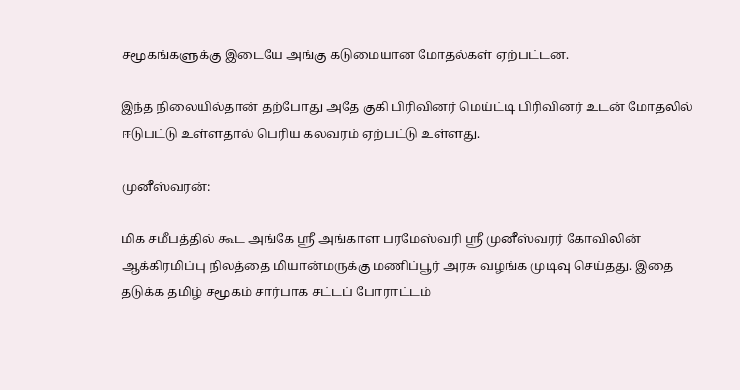சமூகங்களுக்கு இடையே அங்கு கடுமையான மோதல்கள் ஏற்பட்டன.

இந்த நிலையில்தான் தற்போது அதே குகி பிரிவினர் மெய்ட்டி பிரிவினர் உடன் மோதலில் ஈடுபட்டு உள்ளதால் பெரிய கலவரம் ஏற்பட்டு உள்ளது.

முனீஸ்வரன்:

மிக சமீபத்தில் கூட அங்கே ஸ்ரீ அங்காள பரமேஸ்வரி ஸ்ரீ முனீஸ்வரர் கோவிலின் ஆக்கிரமிப்பு நிலத்தை மியான்மருக்கு மணிப்பூர் அரசு வழங்க முடிவு செய்தது. இதை தடுக்க தமிழ் சமூகம் சார்பாக சட்டப் போராட்டம்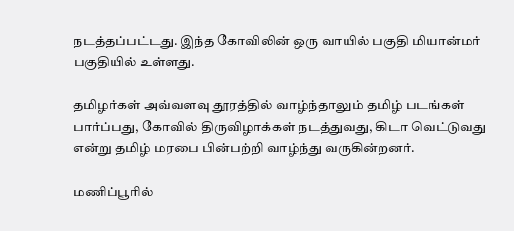நடத்தப்பட்டது. இந்த கோவிலின் ஒரு வாயில் பகுதி மியான்மர் பகுதியில் உள்ளது.

தமிழர்கள் அவ்வளவு தூரத்தில் வாழ்ந்தாலும் தமிழ் படங்கள் பார்ப்பது, கோவில் திருவிழாக்கள் நடத்துவது, கிடா வெட்டுவது என்று தமிழ் மரபை பின்பற்றி வாழ்ந்து வருகின்றனர்.

மணிப்பூரில்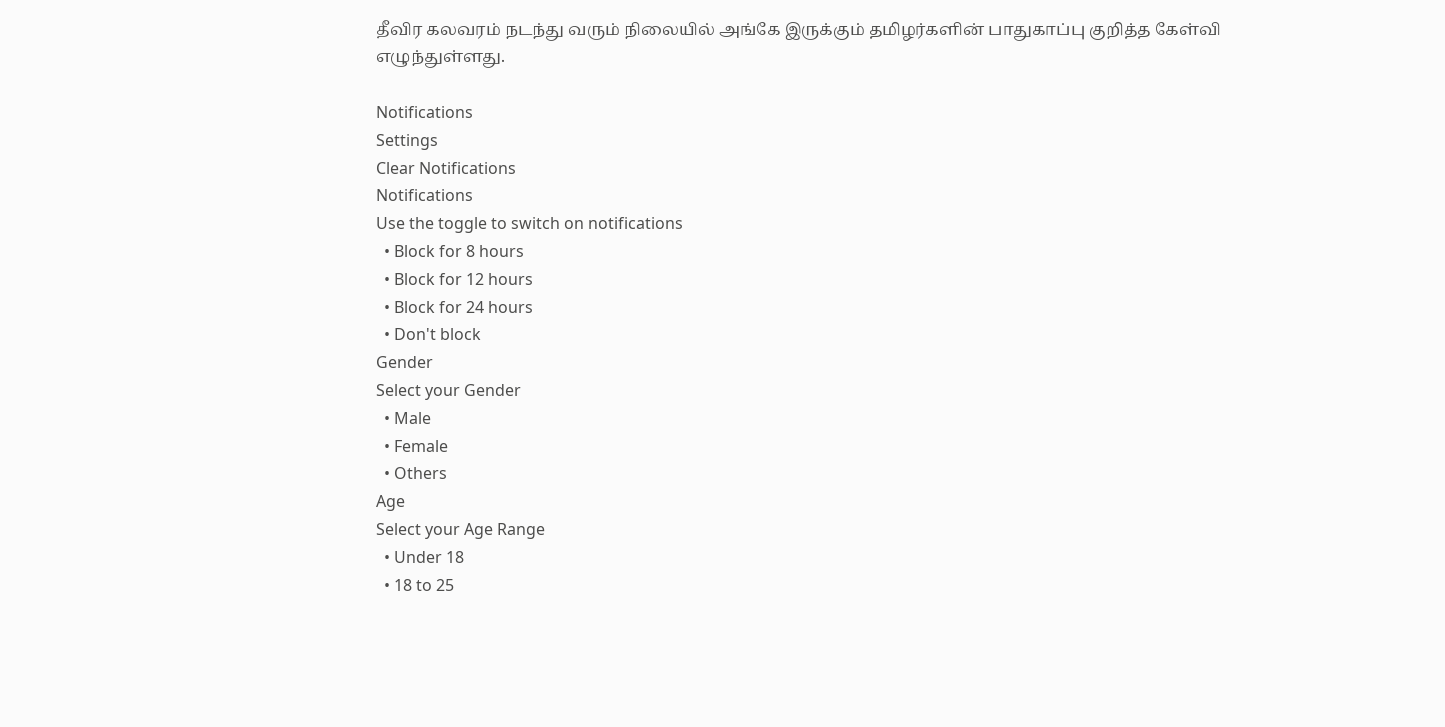தீவிர கலவரம் நடந்து வரும் நிலையில் அங்கே இருக்கும் தமிழர்களின் பாதுகாப்பு குறித்த கேள்வி எழுந்துள்ளது.

Notifications
Settings
Clear Notifications
Notifications
Use the toggle to switch on notifications
  • Block for 8 hours
  • Block for 12 hours
  • Block for 24 hours
  • Don't block
Gender
Select your Gender
  • Male
  • Female
  • Others
Age
Select your Age Range
  • Under 18
  • 18 to 25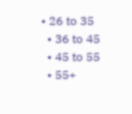• 26 to 35
  • 36 to 45
  • 45 to 55
  • 55+